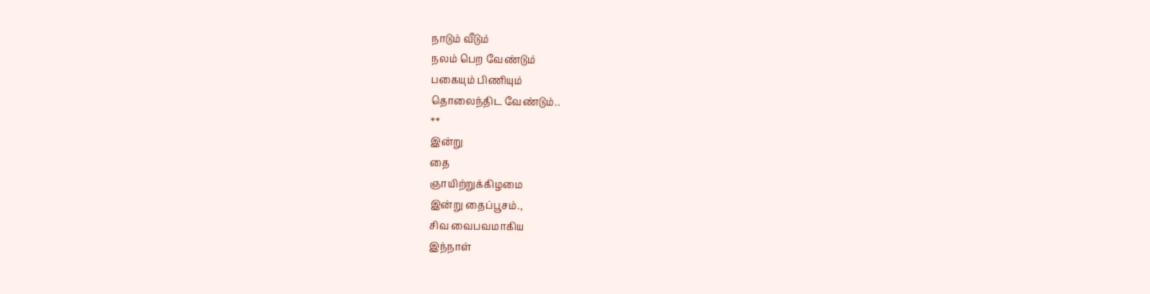நாடும் வீடும்
நலம் பெற வேண்டும்
பகையும் பிணியும்
தொலைந்திட வேண்டும்..
**
இன்று
தை
ஞாயிற்றுக்கிழமை
இன்று தைப்பூசம்.,
சிவ வைபவமாகிய
இந்நாள்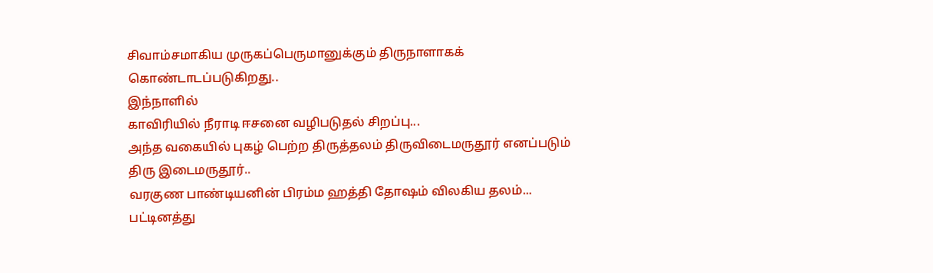சிவாம்சமாகிய முருகப்பெருமானுக்கும் திருநாளாகக் கொண்டாடப்படுகிறது..
இந்நாளில்
காவிரியில் நீராடி ஈசனை வழிபடுதல் சிறப்பு...
அந்த வகையில் புகழ் பெற்ற திருத்தலம் திருவிடைமருதூர் எனப்படும் திரு இடைமருதூர்..
வரகுண பாண்டியனின் பிரம்ம ஹத்தி தோஷம் விலகிய தலம்...
பட்டினத்து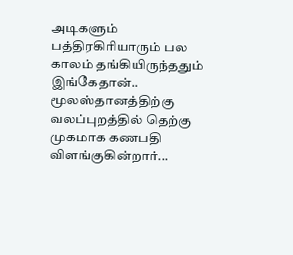அடிகளும் பத்திரகிரியாரும் பல காலம் தங்கியிருந்ததும் இங்கேதான்..
மூலஸ்தானத்திற்கு வலப்புறத்தில் தெற்கு முகமாக கணபதி விளங்குகின்றார்...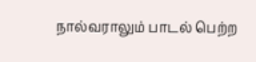நால்வராலும் பாடல் பெற்ற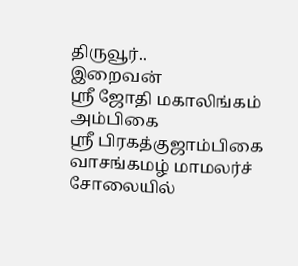திருவூர்..
இறைவன்
ஸ்ரீ ஜோதி மகாலிங்கம்
அம்பிகை
ஸ்ரீ பிரகத்குஜாம்பிகை
வாசங்கமழ் மாமலர்ச் சோலையில்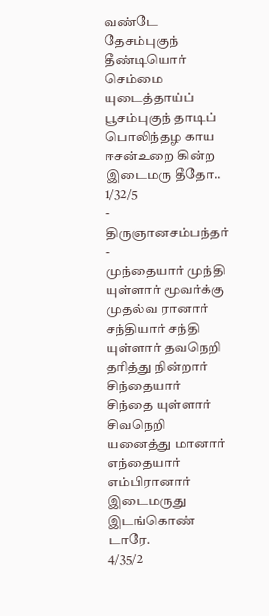வண்டே
தேசம்புகுந் தீண்டியொர் செம்மை யுடைத்தாய்ப்
பூசம்புகுந் தாடிப் பொலிந்தழ காய
ஈசன்உறை கின்ற இடைமரு தீதோ.. 1/32/5
- திருஞானசம்பந்தர் -
முந்தையார் முந்தி யுள்ளார் மூவர்க்கு முதல்வ ரானார்
சந்தியார் சந்தி யுள்ளார் தவநெறி தரித்து நின்றார்
சிந்தையார் சிந்தை யுள்ளார் சிவநெறி யனைத்து மானார்
எந்தையார் எம்பிரானார் இடைமருது இடங்கொண் டாரே.
4/35/2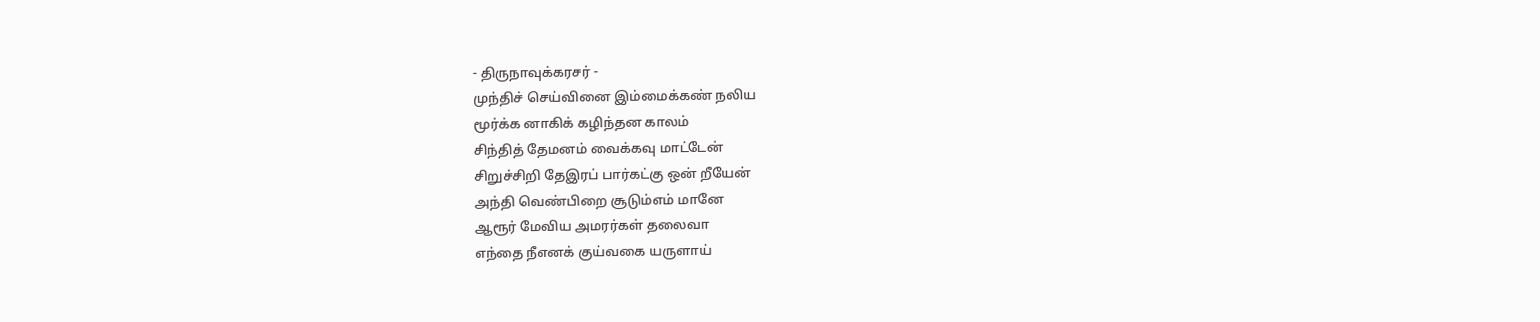- திருநாவுக்கரசர் -
முந்திச் செய்வினை இம்மைக்கண் நலிய
மூர்க்க னாகிக் கழிந்தன காலம்
சிந்தித் தேமனம் வைக்கவு மாட்டேன்
சிறுச்சிறி தேஇரப் பார்கட்கு ஒன் றீயேன்
அந்தி வெண்பிறை சூடும்எம் மானே
ஆரூர் மேவிய அமரர்கள் தலைவா
எந்தை நீஎனக் குய்வகை யருளாய்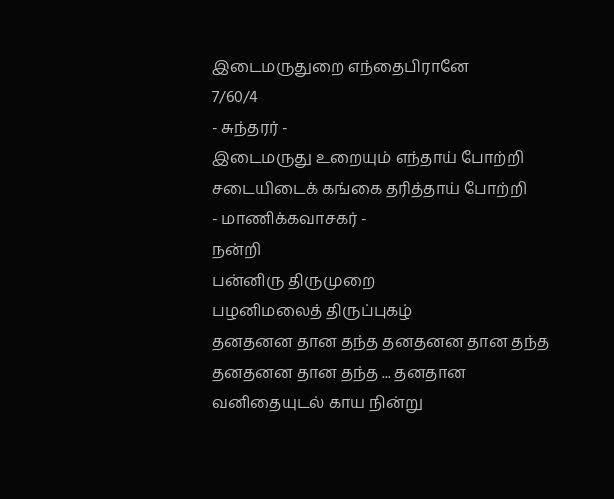இடைமருதுறை எந்தைபிரானே
7/60/4
- சுந்தரர் -
இடைமருது உறையும் எந்தாய் போற்றி
சடையிடைக் கங்கை தரித்தாய் போற்றி
- மாணிக்கவாசகர் -
நன்றி
பன்னிரு திருமுறை
பழனிமலைத் திருப்புகழ்
தனதனன தான தந்த தனதனன தான தந்த தனதனன தான தந்த ... தனதான
வனிதையுடல் காய நின்று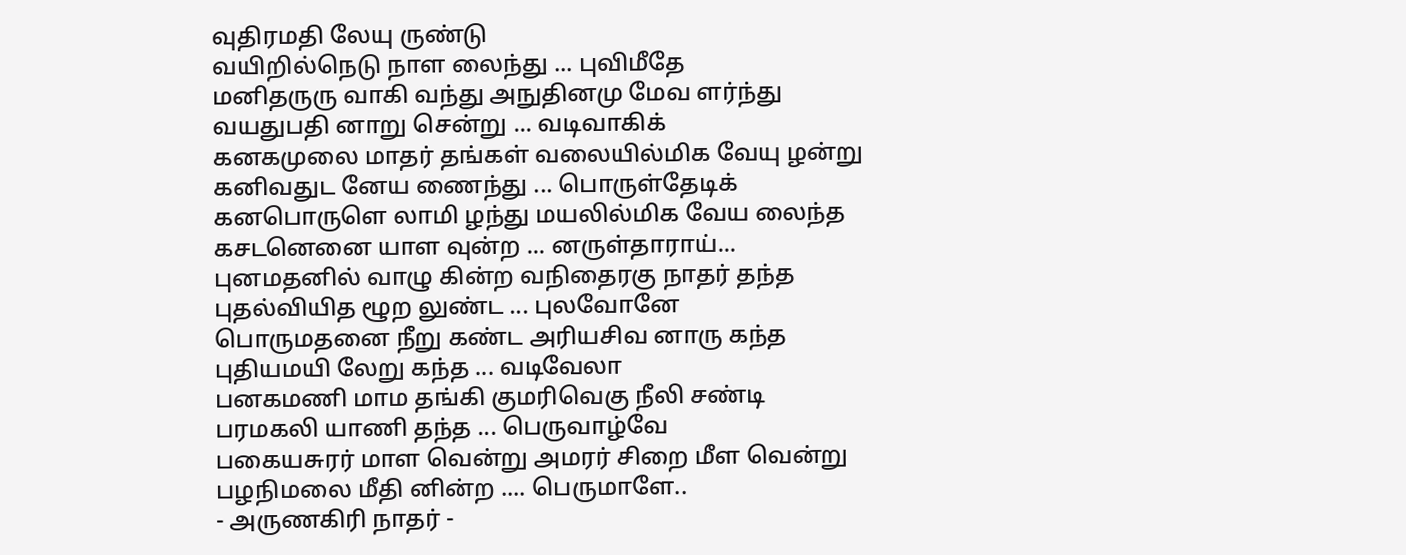வுதிரமதி லேயு ருண்டு
வயிறில்நெடு நாள லைந்து ... புவிமீதே
மனிதருரு வாகி வந்து அநுதினமு மேவ ளர்ந்து
வயதுபதி னாறு சென்று ... வடிவாகிக்
கனகமுலை மாதர் தங்கள் வலையில்மிக வேயு ழன்று
கனிவதுட னேய ணைந்து ... பொருள்தேடிக்
கனபொருளெ லாமி ழந்து மயலில்மிக வேய லைந்த
கசடனெனை யாள வுன்ற ... னருள்தாராய்...
புனமதனில் வாழு கின்ற வநிதைரகு நாதர் தந்த
புதல்வியித ழூற லுண்ட ... புலவோனே
பொருமதனை நீறு கண்ட அரியசிவ னாரு கந்த
புதியமயி லேறு கந்த ... வடிவேலா
பனகமணி மாம தங்கி குமரிவெகு நீலி சண்டி
பரமகலி யாணி தந்த ... பெருவாழ்வே
பகையசுரர் மாள வென்று அமரர் சிறை மீள வென்று
பழநிமலை மீதி னின்ற .... பெருமாளே..
- அருணகிரி நாதர் -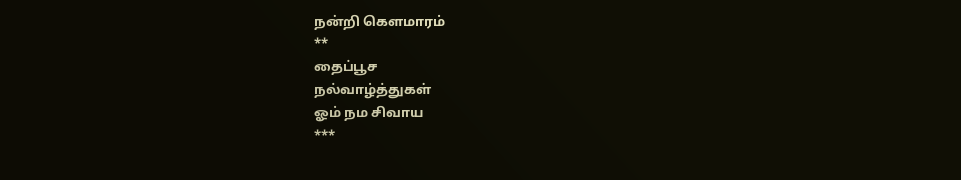நன்றி கௌமாரம்
**
தைப்பூச
நல்வாழ்த்துகள்
ஓம் நம சிவாய
***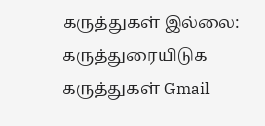கருத்துகள் இல்லை:
கருத்துரையிடுக
கருத்துகள் Gmail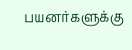பயனர்களுக்கு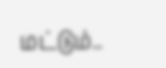மட்டும்..